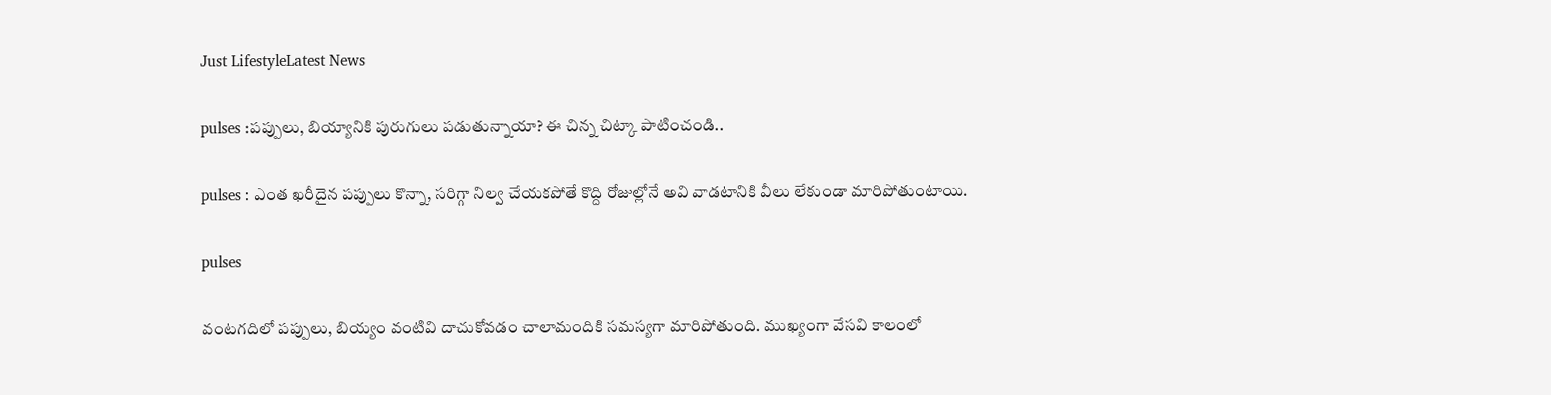Just LifestyleLatest News

pulses :పప్పులు, బియ్యానికి పురుగులు పడుతున్నాయా? ఈ చిన్న చిట్కా పాటించండి..

pulses : ఎంత ఖరీదైన పప్పులు కొన్నా, సరిగ్గా నిల్వ చేయకపోతే కొద్ది రోజుల్లోనే అవి వాడటానికి వీలు లేకుండా మారిపోతుంటాయి.

pulses

వంటగదిలో పప్పులు, బియ్యం వంటివి దాచుకోవడం చాలామందికి సమస్యగా మారిపోతుంది. ముఖ్యంగా వేసవి కాలంలో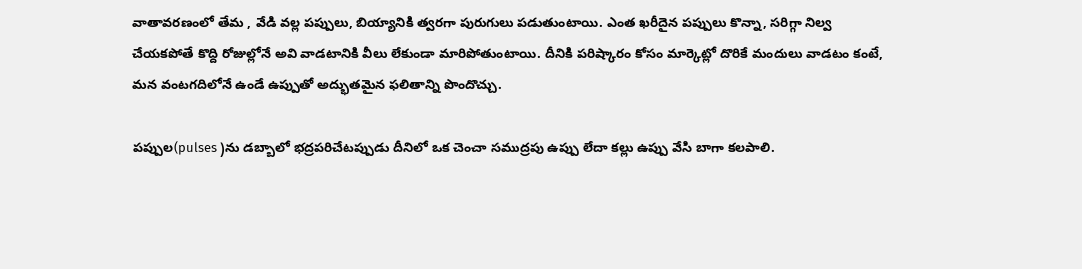వాతావరణంలో తేమ , వేడి వల్ల పప్పులు, బియ్యానికి త్వరగా పురుగులు పడుతుంటాయి. ఎంత ఖరీదైన పప్పులు కొన్నా, సరిగ్గా నిల్వ చేయకపోతే కొద్ది రోజుల్లోనే అవి వాడటానికి వీలు లేకుండా మారిపోతుంటాయి. దీనికి పరిష్కారం కోసం మార్కెట్లో దొరికే మందులు వాడటం కంటే, మన వంటగదిలోనే ఉండే ఉప్పుతో అద్భుతమైన ఫలితాన్ని పొందొచ్చు.

పప్పుల(pulses )ను డబ్బాలో భద్రపరిచేటప్పుడు దీనిలో ఒక చెంచా సముద్రపు ఉప్పు లేదా కల్లు ఉప్పు వేసి బాగా కలపాలి.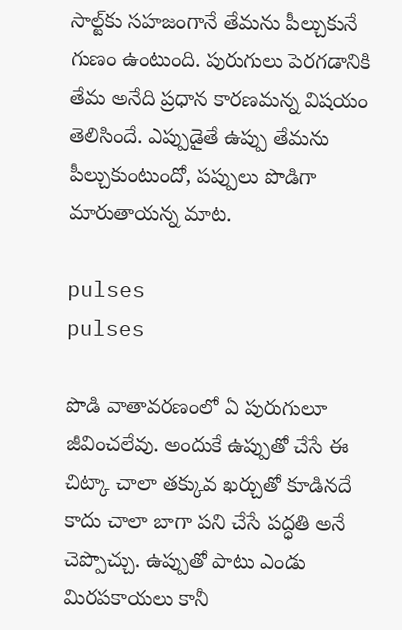సాల్ట్‌కు సహజంగానే తేమను పీల్చుకునే గుణం ఉంటుంది. పురుగులు పెరగడానికి తేమ అనేది ప్రధాన కారణమన్న విషయం తెలిసిందే. ఎప్పుడైతే ఉప్పు తేమను పీల్చుకుంటుందో, పప్పులు పొడిగా మారుతాయన్న మాట.

pulses
pulses

పొడి వాతావరణంలో ఏ పురుగులూ జీవించలేవు. అందుకే ఉప్పుతో చేసే ఈ చిట్కా చాలా తక్కువ ఖర్చుతో కూడినదే కాదు చాలా బాగా పని చేసే పద్ధతి అనే చెప్పొచ్చు. ఉప్పుతో పాటు ఎండు మిరపకాయలు కానీ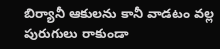బిర్యానీ ఆకులను కానీ వాడటం వల్ల పురుగులు రాకుండా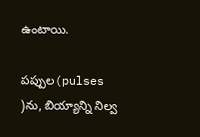ఉంటాయి.

పప్పుల(pulses )ను, బియ్యాన్ని నిల్వ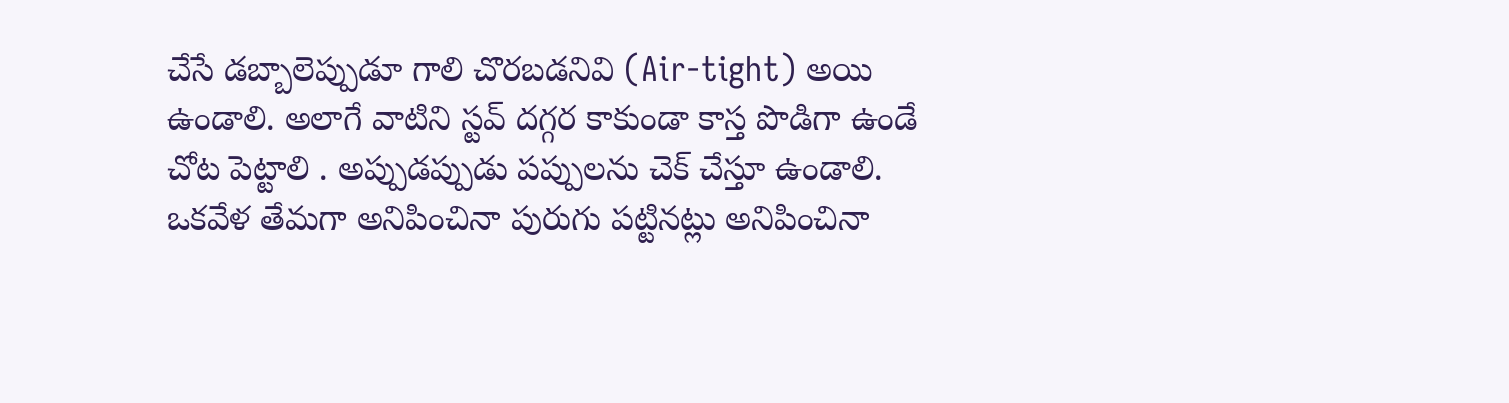చేసే డబ్బాలెప్పుడూ గాలి చొరబడనివి (Air-tight) అయి ఉండాలి. అలాగే వాటిని స్టవ్ దగ్గర కాకుండా కాస్త పొడిగా ఉండే చోట పెట్టాలి . అప్పుడప్పుడు పప్పులను చెక్ చేస్తూ ఉండాలి. ఒకవేళ తేమగా అనిపించినా పురుగు పట్టినట్లు అనిపించినా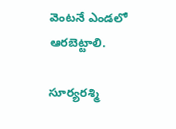వెంటనే ఎండలో ఆరబెట్టాలి.

సూర్యరశ్మి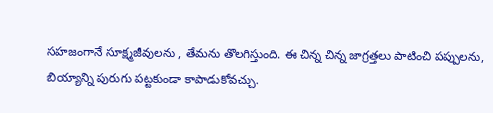సహజంగానే సూక్ష్మజీవులను , తేమను తొలగిస్తుంది. ఈ చిన్న చిన్న జాగ్రత్తలు పాటించి పప్పులను, బియ్యాన్ని పురుగు పట్టకుండా కాపాడుకోవచ్చు.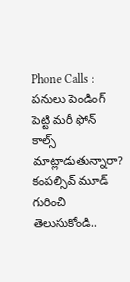Phone Calls : పనులు పెండింగ్ పెట్టి మరీ ఫోన్ కాల్స్ మాట్లాడుతున్నారా? కంపల్సివ్ మూడ్ గురించి తెలుసుకోండి..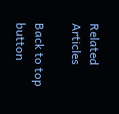Related Articles

Back to top button